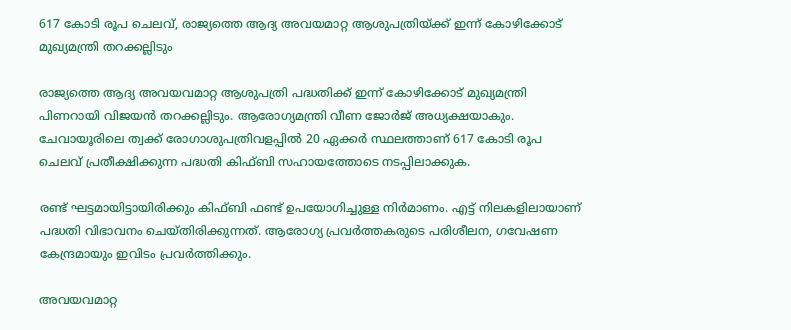617 കോടി രൂപ ചെലവ്, രാജ്യത്തെ ആദ്യ അവയമാറ്റ ആശുപത്രിയ്ക്ക് ഇന്ന് കോഴിക്കോട് മുഖ്യമന്ത്രി തറക്കല്ലിടും

രാജ്യത്തെ ആദ്യ അവയവമാറ്റ ആശുപത്രി പദ്ധതിക്ക് ഇന്ന് കോഴിക്കോട് മുഖ്യമന്ത്രി പിണറായി വിജയൻ തറക്കല്ലിടും. ആരോഗ്യമന്ത്രി വീണ ജോര്‍ജ് അധ്യക്ഷയാകും. ചേവായൂരിലെ ത്വക്ക് രോഗാശുപത്രിവളപ്പിൽ 20 ഏക്കർ സ്ഥലത്താണ് 617 കോടി രൂപ ചെലവ് പ്രതീക്ഷിക്കുന്ന പദ്ധതി കിഫ്‌ബി സഹായത്തോടെ നടപ്പിലാക്കുക.

രണ്ട് ഘട്ടമായിട്ടായിരിക്കും കിഫ്ബി ഫണ്ട് ഉപയോഗിച്ചുള്ള നിർമാണം. എട്ട് നിലകളിലായാണ് പദ്ധതി വിഭാവനം ചെയ്തിരിക്കുന്നത്. ആരോഗ്യ പ്രവർത്തകരുടെ പരിശീലന, ഗവേഷണ കേന്ദ്രമായും ഇവിടം പ്രവർത്തിക്കും.

അവയവമാറ്റ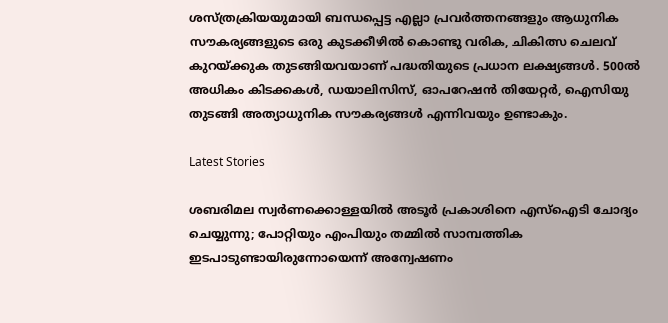ശസ്ത്രക്രിയയുമായി ബന്ധപ്പെട്ട എല്ലാ പ്രവർത്തനങ്ങളും ആധുനിക സൗകര്യങ്ങളുടെ ഒരു കുടക്കീഴിൽ കൊണ്ടു വരിക, ചികിത്സ ചെലവ് കുറയ്ക്കുക തുടങ്ങിയവയാണ് പദ്ധതിയുടെ പ്രധാന ലക്ഷ്യങ്ങൾ. 500ല്‍ അധികം കിടക്കകള്‍, ഡയാലിസിസ്, ഓപറേഷന്‍ തിയേറ്റര്‍, ഐസിയു തുടങ്ങി അത്യാധുനിക സൗകര്യങ്ങൾ എന്നിവയും ഉണ്ടാകും.

Latest Stories

ശബരിമല സ്വര്‍ണക്കൊള്ളയില്‍ അടൂര്‍ പ്രകാശിനെ എസ്‌ഐടി ചോദ്യം ചെയ്യുന്നു; പോറ്റിയും എംപിയും തമ്മില്‍ സാമ്പത്തിക ഇടപാടുണ്ടായിരുന്നോയെന്ന് അന്വേഷണം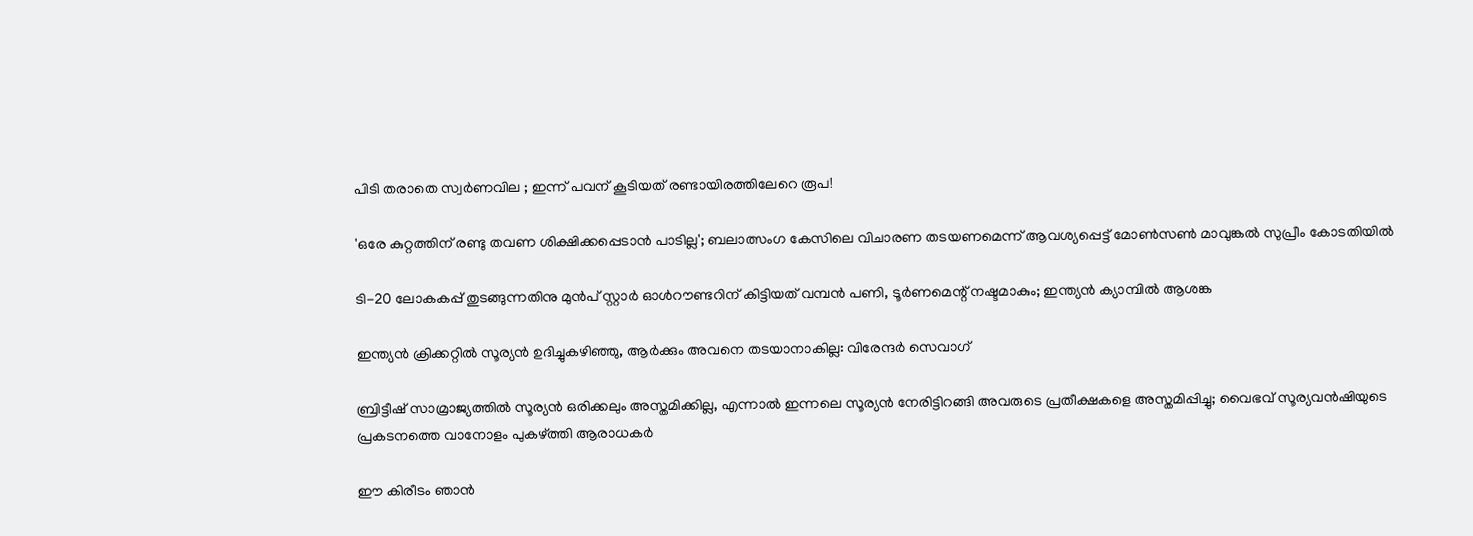പിടി തരാതെ സ്വർണവില ; ഇന്ന് പവന് കൂടിയത് രണ്ടായിരത്തിലേറെ രൂപ!

'ഒരേ കുറ്റത്തിന് രണ്ടു തവണ ശിക്ഷിക്കപ്പെടാൻ പാടില്ല'; ബലാത്സംഗ കേസിലെ വിചാരണ തടയണമെന്ന് ആവശ്യപ്പെട്ട് മോൺസൺ മാവുങ്കൽ സുപ്രീം കോടതിയിൽ

ടി-20 ലോകകപ്പ് തുടങ്ങുന്നതിനു മുൻപ് സ്റ്റാർ ഓൾറൗണ്ടറിന് കിട്ടിയത് വമ്പൻ പണി, ടൂർണമെന്റ് നഷ്ടമാകും; ഇന്ത്യൻ ക്യാമ്പിൽ ആശങ്ക

ഇന്ത്യൻ ക്രിക്കറ്റിൽ സൂര്യൻ ഉദിച്ചുകഴിഞ്ഞു, ആർക്കും അവനെ തടയാനാകില്ല: വിരേന്ദർ സെവാഗ്

ബ്രിട്ടീഷ് സാമ്രാജ്യത്തിൽ സൂര്യൻ ഒരിക്കലും അസ്തമിക്കില്ല, എന്നാൽ ഇന്നലെ സൂര്യൻ നേരിട്ടിറങ്ങി അവരുടെ പ്രതീക്ഷകളെ അസ്തമിപ്പിച്ചു; വൈഭവ് സൂര്യവൻഷിയുടെ പ്രകടനത്തെ വാനോളം പുകഴ്ത്തി ആരാധകർ

ഈ കിരീടം ഞാൻ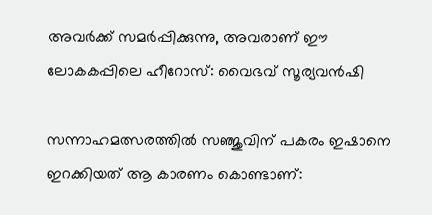അവർക്ക് സമർപ്പിക്കുന്നു, അവരാണ് ഈ ലോകകപ്പിലെ ഹീറോസ്: വൈഭവ് സൂര്യവൻഷി

സന്നാഹമത്സരത്തിൽ സഞ്ജുവിന് പകരം ഇഷാനെ ഇറക്കിയത് ആ കാരണം കൊണ്ടാണ്: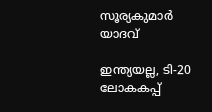സൂര്യകുമാർ യാദവ്

ഇന്ത്യയല്ല, ടി-20 ലോകകപ്പ്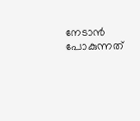നേടാൻ പോകുന്നത്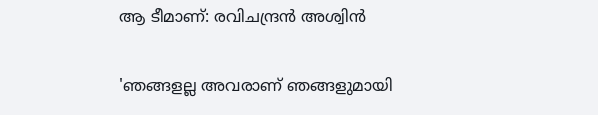ആ ടീമാണ്: രവിചന്ദ്രൻ അശ്വിൻ

'ഞങ്ങളല്ല അവരാണ് ഞങ്ങളുമായി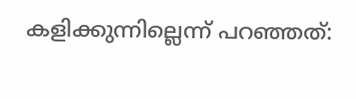കളിക്കുന്നില്ലെന്ന് പറഞ്ഞത്: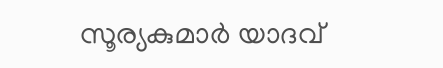സൂര്യകുമാർ യാദവ്